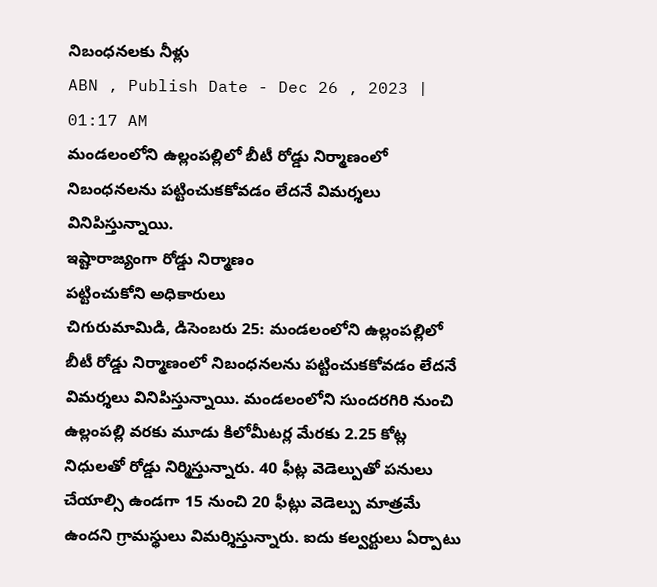నిబంధనలకు నీళ్లు
ABN , Publish Date - Dec 26 , 2023 | 01:17 AM
మండలంలోని ఉల్లంపల్లిలో బీటీ రోడ్డు నిర్మాణంలో నిబంధనలను పట్టించుకకోవడం లేదనే విమర్శలు వినిపిస్తున్నాయి.
ఇష్టారాజ్యంగా రోడ్డు నిర్మాణం
పట్టించుకోని అధికారులు
చిగురుమామిడి, డిసెంబరు 25: మండలంలోని ఉల్లంపల్లిలో బీటీ రోడ్డు నిర్మాణంలో నిబంధనలను పట్టించుకకోవడం లేదనే విమర్శలు వినిపిస్తున్నాయి. మండలంలోని సుందరగిరి నుంచి ఉల్లంపల్లి వరకు మూడు కిలోమీటర్ల మేరకు 2.25 కోట్ల నిధులతో రోడ్డు నిర్మిస్తున్నారు. 40 ఫీట్ల వెడెల్పుతో పనులు చేయాల్సి ఉండగా 15 నుంచి 20 ఫీట్లు వెడెల్పు మాత్రమే ఉందని గ్రామస్థులు విమర్శిస్తున్నారు. ఐదు కల్వర్టులు ఏర్పాటు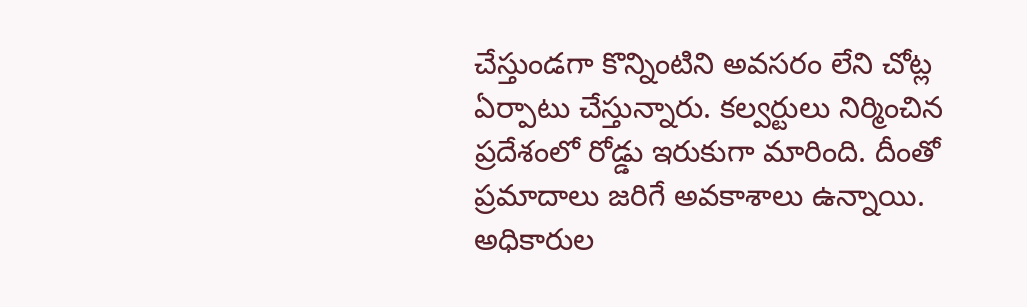చేస్తుండగా కొన్నింటిని అవసరం లేని చోట్ల ఏర్పాటు చేస్తున్నారు. కల్వర్టులు నిర్మించిన ప్రదేశంలో రోడ్డు ఇరుకుగా మారింది. దీంతో ప్రమాదాలు జరిగే అవకాశాలు ఉన్నాయి. అధికారుల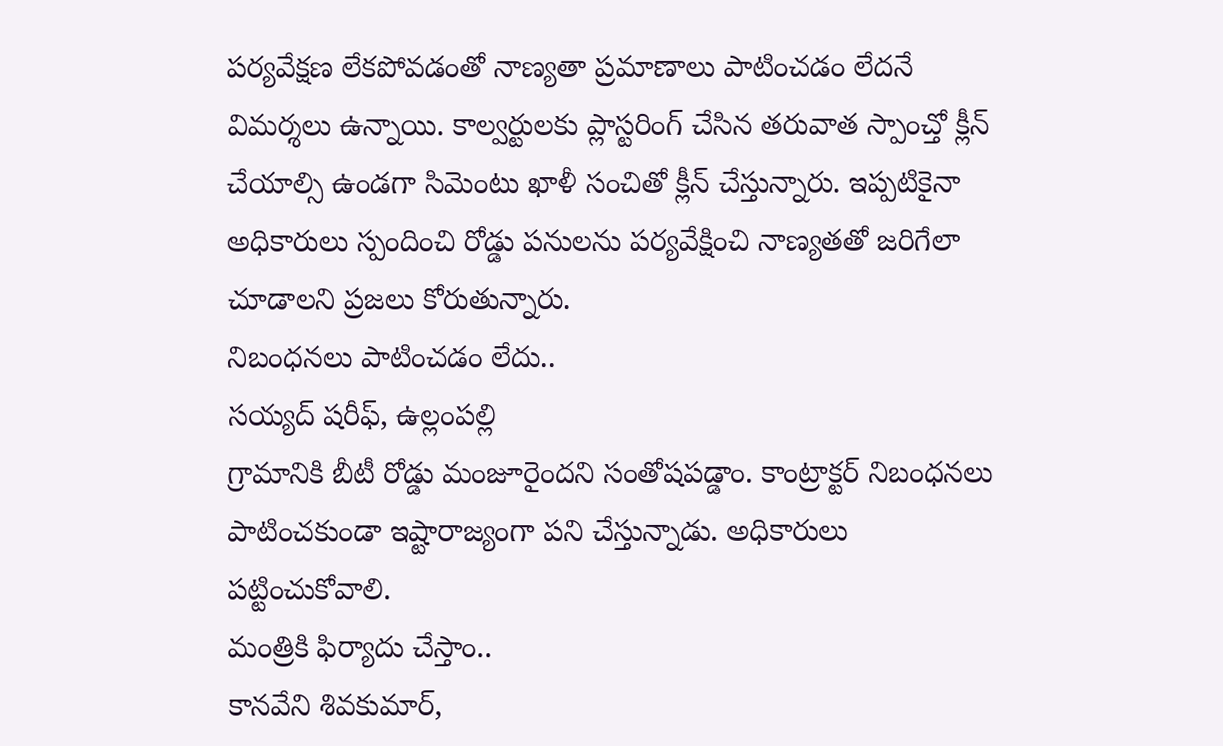పర్యవేక్షణ లేకపోవడంతో నాణ్యతా ప్రమాణాలు పాటించడం లేదనే విమర్శలు ఉన్నాయి. కాల్వర్టులకు ప్లాస్టరింగ్ చేసిన తరువాత స్పాంచ్తో క్లీన్ చేయాల్సి ఉండగా సిమెంటు ఖాళీ సంచితో క్లీన్ చేస్తున్నారు. ఇప్పటికైనా అధికారులు స్పందించి రోడ్డు పనులను పర్యవేక్షించి నాణ్యతతో జరిగేలా చూడాలని ప్రజలు కోరుతున్నారు.
నిబంధనలు పాటించడం లేదు..
సయ్యద్ షరీఫ్, ఉల్లంపల్లి
గ్రామానికి బీటీ రోడ్డు మంజూరైందని సంతోషపడ్డాం. కాంట్రాక్టర్ నిబంధనలు పాటించకుండా ఇష్టారాజ్యంగా పని చేస్తున్నాడు. అధికారులు పట్టించుకోవాలి.
మంత్రికి ఫిర్యాదు చేస్తాం..
కానవేని శివకుమార్,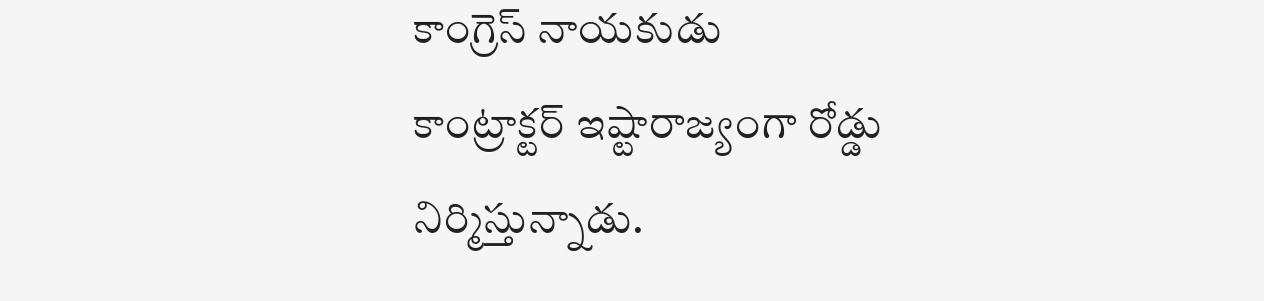కాంగ్రెస్ నాయకుడు
కాంట్రాక్టర్ ఇష్టారాజ్యంగా రోడ్డు నిర్మిస్తున్నాడు.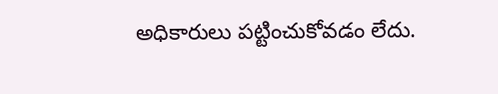అధికారులు పట్టించుకోవడం లేదు.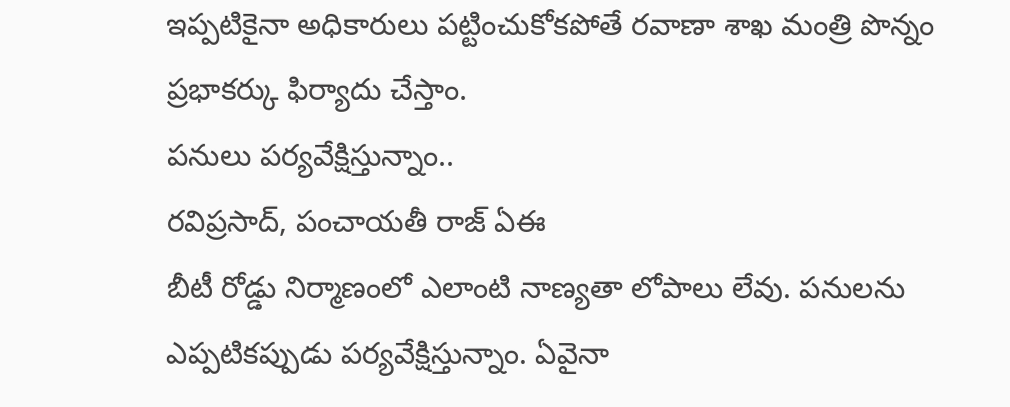ఇప్పటికైనా అధికారులు పట్టించుకోకపోతే రవాణా శాఖ మంత్రి పొన్నం ప్రభాకర్కు ఫిర్యాదు చేస్తాం.
పనులు పర్యవేక్షిస్తున్నాం..
రవిప్రసాద్, పంచాయతీ రాజ్ ఏఈ
బీటీ రోడ్డు నిర్మాణంలో ఎలాంటి నాణ్యతా లోపాలు లేవు. పనులను ఎప్పటికప్పుడు పర్యవేక్షిస్తున్నాం. ఏవైనా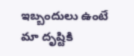ఇబ్బందులు ఉంటే మా దృష్టికి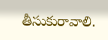తీసుకురావాలి.